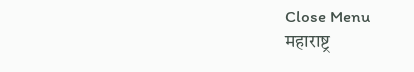Close Menu
महाराष्ट्र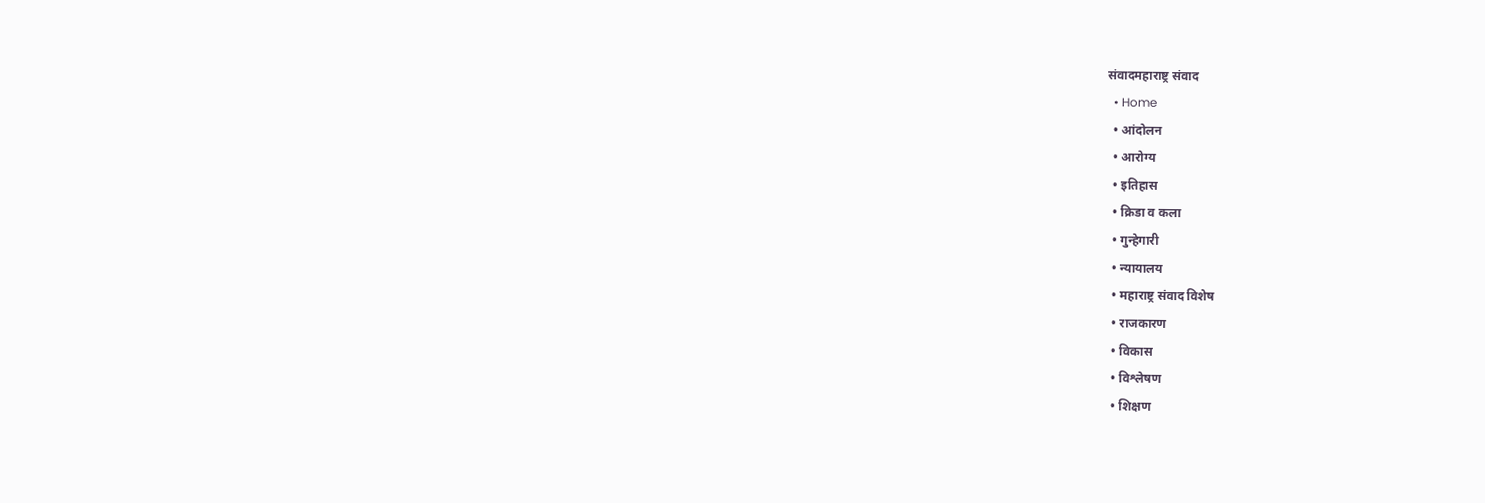संवादमहाराष्ट्र संवाद
  • Home
  • आंदोलन
  • आरोग्य
  • इतिहास
  • क्रिडा व कला
  • गुन्हेगारी
  • न्यायालय
  • महाराष्ट्र संवाद विशेष
  • राजकारण
  • विकास
  • विश्लेषण
  • शिक्षण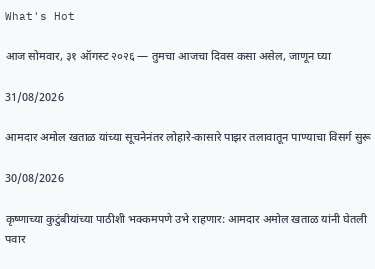What's Hot

आज सोमवार, ३१ ऑगस्ट २०२६ — तुमचा आजचा दिवस कसा असेल, जाणून घ्या

31/08/2026

आमदार अमोल खताळ यांच्या सूचनेनंतर लोहारे-कासारे पाझर तलावातून पाण्याचा विसर्ग सुरू

30/08/2026

कृष्णाच्या कुटुंबीयांच्या पाठीशी भक्कमपणे उभे राहणार: आमदार अमोल खताळ यांनी घेतली पवार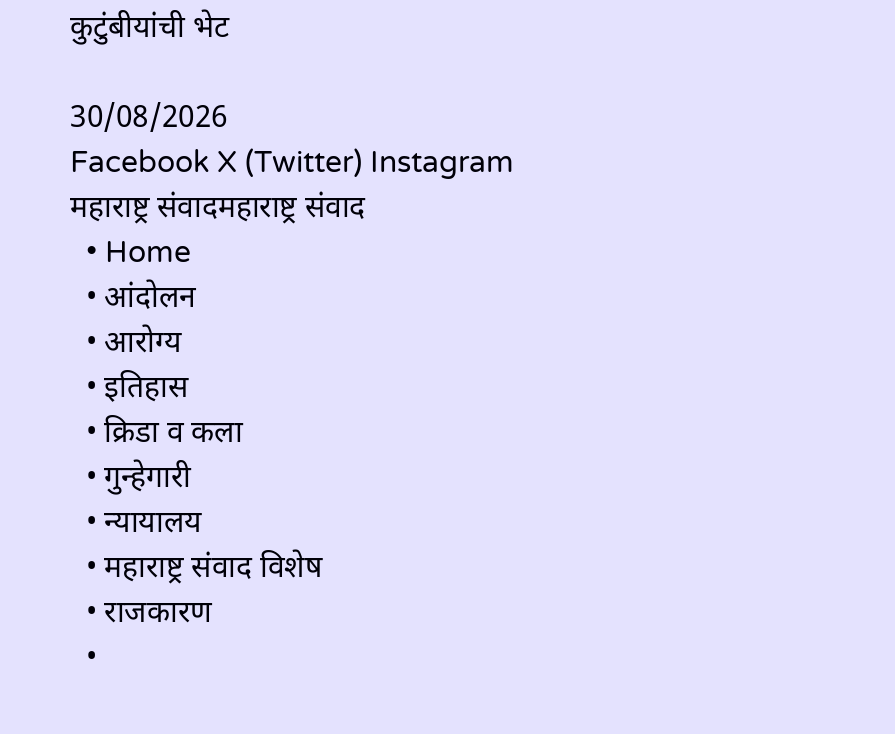कुटुंबीयांची भेट

30/08/2026
Facebook X (Twitter) Instagram
महाराष्ट्र संवादमहाराष्ट्र संवाद
  • Home
  • आंदोलन
  • आरोग्य
  • इतिहास
  • क्रिडा व कला
  • गुन्हेगारी
  • न्यायालय
  • महाराष्ट्र संवाद विशेष
  • राजकारण
  •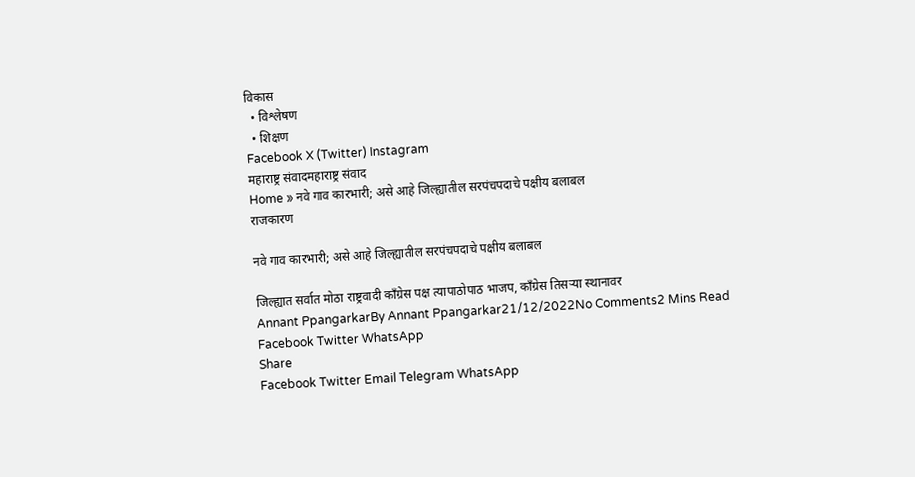विकास
  • विश्लेषण
  • शिक्षण
Facebook X (Twitter) Instagram
महाराष्ट्र संवादमहाराष्ट्र संवाद
Home » नवे गाव कारभारी; असे आहे जिल्ह्यातील सरपंचपदाचे पक्षीय बलाबल
राजकारण

नवे गाव कारभारी; असे आहे जिल्ह्यातील सरपंचपदाचे पक्षीय बलाबल

जिल्ह्यात सर्वात मोठा राष्ट्रवादी काँग्रेस पक्ष त्यापाठोपाठ भाजप, काँग्रेस तिसऱ्या स्थानावर
Annant PpangarkarBy Annant Ppangarkar21/12/2022No Comments2 Mins Read
Facebook Twitter WhatsApp
Share
Facebook Twitter Email Telegram WhatsApp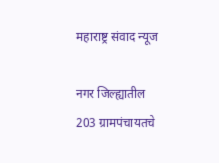महाराष्ट्र संवाद न्यूज

नगर जिल्ह्यातील 203 ग्रामपंचायतचे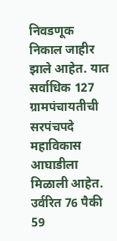निवडणूक निकाल जाहीर झाले आहेत. यात सर्वाधिक 127 ग्रामपंचायतीची सरपंचपदे महाविकास आघाडीला मिळाली आहेत. उर्वरित 76 पैकी 59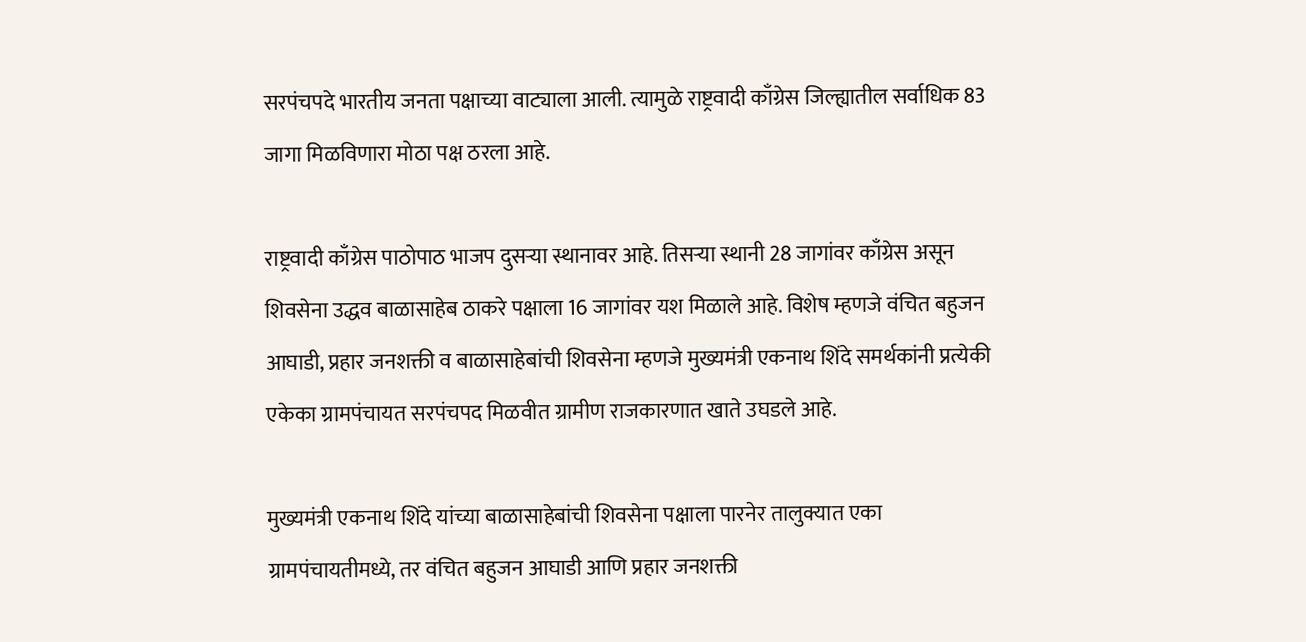सरपंचपदे भारतीय जनता पक्षाच्या वाट्याला आली. त्यामुळे राष्ट्रवादी काँग्रेस जिल्ह्यातील सर्वाधिक 83 जागा मिळविणारा मोठा पक्ष ठरला आहे.

राष्ट्रवादी काँग्रेस पाठोपाठ भाजप दुसऱ्या स्थानावर आहे. तिसऱ्या स्थानी 28 जागांवर काँग्रेस असून शिवसेना उद्धव बाळासाहेब ठाकरे पक्षाला 16 जागांवर यश मिळाले आहे. विशेष म्हणजे वंचित बहुजन आघाडी, प्रहार जनशक्ती व बाळासाहेबांची शिवसेना म्हणजे मुख्यमंत्री एकनाथ शिंदे समर्थकांनी प्रत्येकी एकेका ग्रामपंचायत सरपंचपद मिळवीत ग्रामीण राजकारणात खाते उघडले आहे.

मुख्यमंत्री एकनाथ शिंदे यांच्या बाळासाहेबांची शिवसेना पक्षाला पारनेर तालुक्यात एका ग्रामपंचायतीमध्ये, तर वंचित बहुजन आघाडी आणि प्रहार जनशक्ती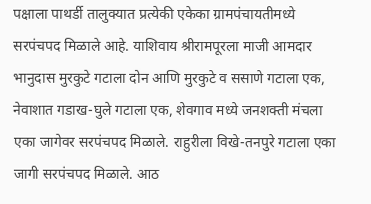पक्षाला पाथर्डी तालुक्यात प्रत्येकी एकेका ग्रामपंचायतीमध्ये सरपंचपद मिळाले आहे. याशिवाय श्रीरामपूरला माजी आमदार भानुदास मुरकुटे गटाला दोन आणि मुरकुटे व ससाणे गटाला एक, नेवाशात गडाख-घुले गटाला एक, शेवगाव मध्ये जनशक्ती मंचला एका जागेवर सरपंचपद मिळाले. राहुरीला विखे-तनपुरे गटाला एका जागी सरपंचपद मिळाले. आठ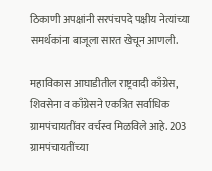ठिकाणी अपक्षांनी सरपंचपदे पक्षीय नेत्यांच्या समर्थकांना बाजूला सारत खेचून आणली.

महाविकास आघाडीतील राष्ट्रवादी काँग्रेस, शिवसेना व काँग्रेसने एकत्रित सर्वाधिक ग्रामपंचायतींवर वर्चस्व मिळविले आहे. 203 ग्रामपंचायतींच्या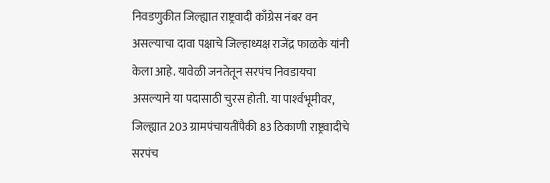निवडणुकीत जिल्ह्यात राष्ट्रवादी काँग्रेस नंबर वन असल्याचा दावा पक्षाचे जिल्हाध्यक्ष राजेंद्र फाळके यांनी केला आहे. यावेळी जनतेतून सरपंच निवडायचा असल्याने या पदासाठी चुरस होती. या पार्श्‍वभूमीवर, जिल्ह्यात 203 ग्रामपंचायतींपैकी 83 ठिकाणी राष्ट्रवादीचे सरपंच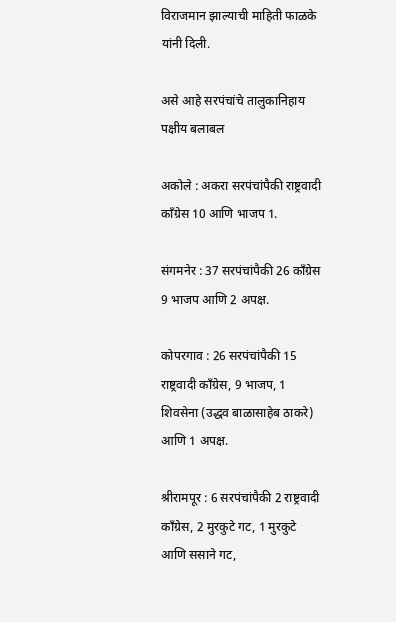विराजमान झाल्याची माहिती फाळके यांनी दिली.

असे आहे सरपंचांचे तालुकानिहाय पक्षीय बलाबल

अकोले : अकरा सरपंचांपैकी राष्ट्रवादी काँग्रेस 10 आणि भाजप 1.

संगमनेर : 37 सरपंचांपैकी 26 काँग्रेस 9 भाजप आणि 2 अपक्ष.

कोपरगाव : 26 सरपंचांपैकी 15 राष्ट्रवादी काँग्रेस, 9 भाजप, 1 शिवसेना (उद्धव बाळासाहेब ठाकरे) आणि 1 अपक्ष.

श्रीरामपूर : 6 सरपंचांपैकी 2 राष्ट्रवादी काँग्रेस, 2 मुरकुटे गट, 1 मुरकुटे आणि ससाने गट,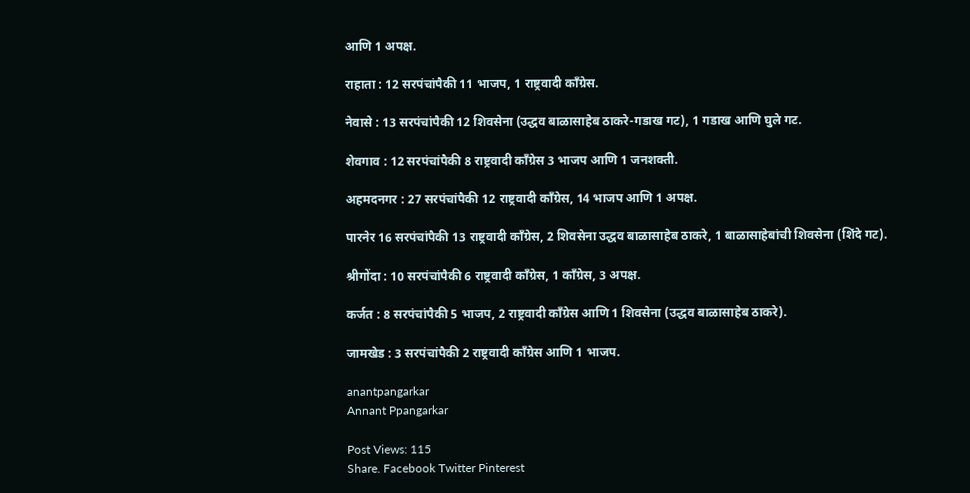आणि 1 अपक्ष.

राहाता : 12 सरपंचांपैकी 11 भाजप, 1 राष्ट्रवादी काँग्रेस.

नेवासे : 13 सरपंचांपैकी 12 शिवसेना (उद्धव बाळासाहेब ठाकरे-गडाख गट), 1 गडाख आणि घुले गट.

शेवगाव : 12 सरपंचांपैकी 8 राष्ट्रवादी काँग्रेस 3 भाजप आणि 1 जनशक्ती.

अहमदनगर : 27 सरपंचांपैकी 12 राष्ट्रवादी काँग्रेस, 14 भाजप आणि 1 अपक्ष.

पारनेर 16 सरपंचांपैकी 13 राष्ट्रवादी काँग्रेस, 2 शिवसेना उद्धव बाळासाहेब ठाकरे, 1 बाळासाहेबांची शिवसेना (शिंदे गट).

श्रीगोंदा : 10 सरपंचांपैकी 6 राष्ट्रवादी काँग्रेस, 1 काँग्रेस, 3 अपक्ष.

कर्जत : 8 सरपंचांपैकी 5 भाजप, 2 राष्ट्रवादी काँग्रेस आणि 1 शिवसेना (उद्धव बाळासाहेब ठाकरे).

जामखेड : 3 सरपंचांपैकी 2 राष्ट्रवादी काँग्रेस आणि 1 भाजप.

anantpangarkar
Annant Ppangarkar

Post Views: 115
Share. Facebook Twitter Pinterest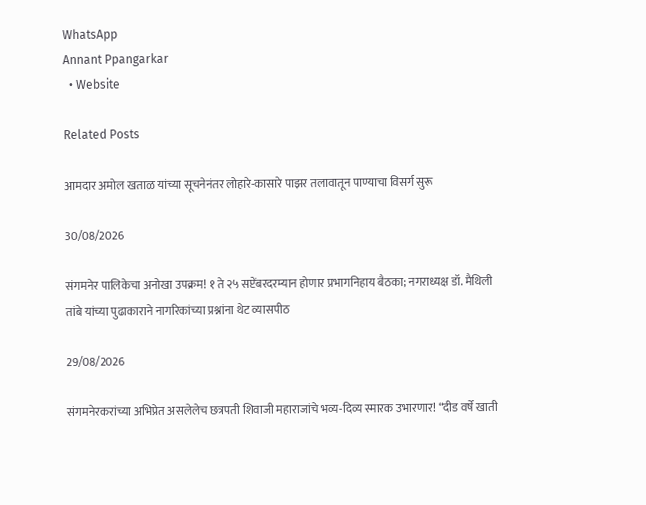WhatsApp
Annant Ppangarkar
  • Website

Related Posts

आमदार अमोल खताळ यांच्या सूचनेनंतर लोहारे-कासारे पाझर तलावातून पाण्याचा विसर्ग सुरू

30/08/2026

संगमनेर पालिकेचा अनोखा उपक्रम! १ ते २५ सप्टेंबरदरम्यान होणार प्रभागनिहाय बैठका; नगराध्यक्ष डॉ. मैथिली तांबे यांच्या पुढाकाराने नागरिकांच्या प्रश्नांना थेट व्यासपीठ

29/08/2026

संगमनेरकरांच्या अभिप्रेत असलेलेच छत्रपती शिवाजी महाराजांचे भव्य-दिव्य स्मारक उभारणार! “दीड वर्षे खाती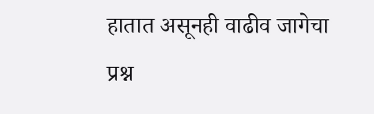हातात असूनही वाढीव जागेचा प्रश्न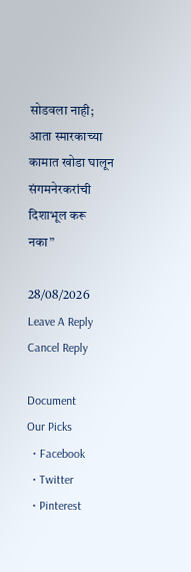सोडवला नाही; आता स्मारकाच्या कामात खोडा घालून संगमनेरकरांची दिशाभूल करू नका”

28/08/2026
Leave A Reply Cancel Reply

Document
Our Picks
  • Facebook
  • Twitter
  • Pinterest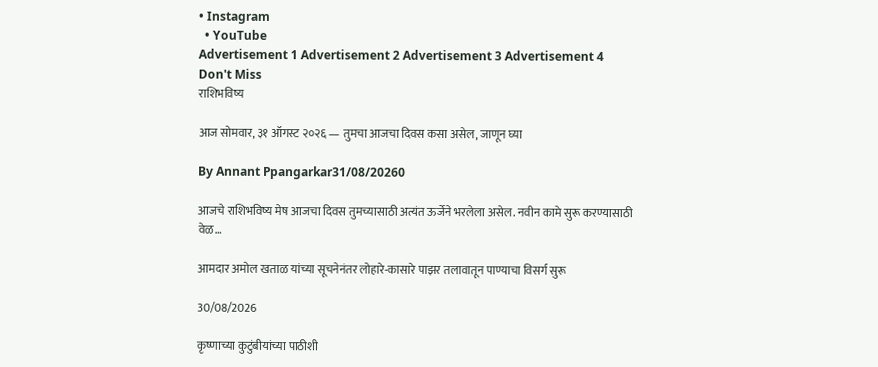• Instagram
  • YouTube
Advertisement 1 Advertisement 2 Advertisement 3 Advertisement 4
Don't Miss
राशिभविष्य

आज सोमवार, ३१ ऑगस्ट २०२६ — तुमचा आजचा दिवस कसा असेल, जाणून घ्या

By Annant Ppangarkar31/08/20260

आजचे राशिभविष्य मेष आजचा दिवस तुमच्यासाठी अत्यंत ऊर्जेने भरलेला असेल. नवीन कामे सुरू करण्यासाठी वेळ…

आमदार अमोल खताळ यांच्या सूचनेनंतर लोहारे-कासारे पाझर तलावातून पाण्याचा विसर्ग सुरू

30/08/2026

कृष्णाच्या कुटुंबीयांच्या पाठीशी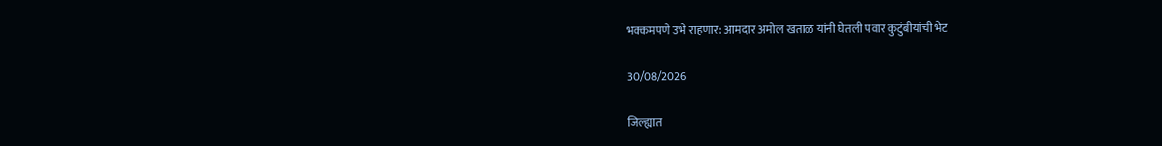भक्कमपणे उभे राहणार: आमदार अमोल खताळ यांनी घेतली पवार कुटुंबीयांची भेट

30/08/2026

जिल्ह्यात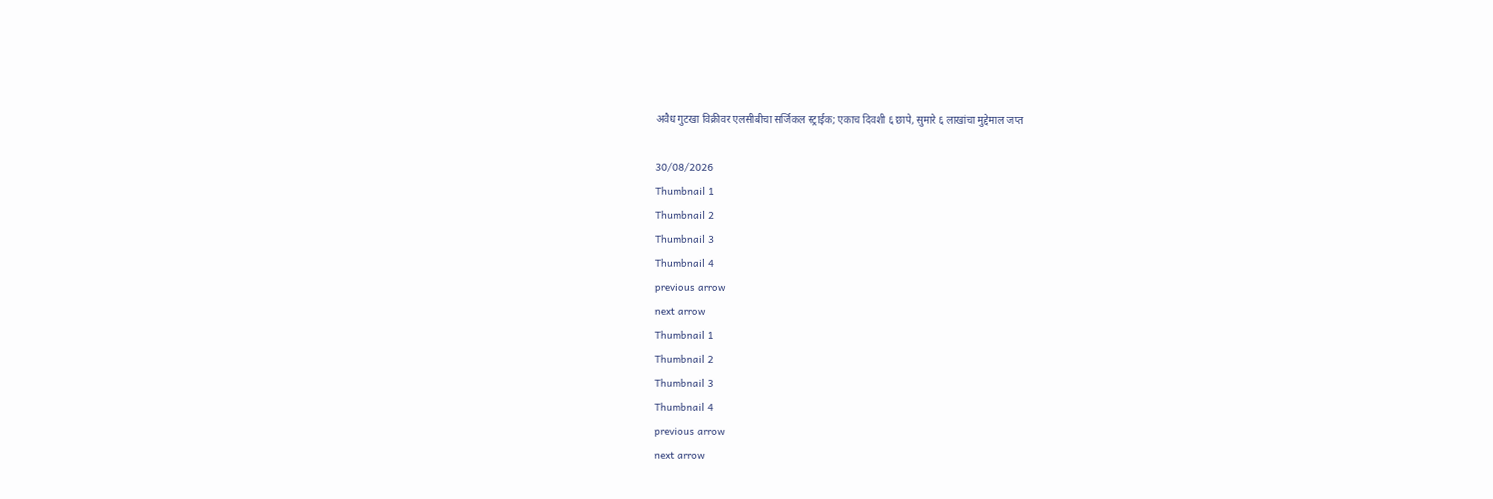अवैध गुटखा विक्रीवर एलसीबीचा सर्जिकल स्ट्राईक; एकाच दिवशी ६ छापे, सुमारे ६ लाखांचा मुद्देमाल जप्त

30/08/2026
Thumbnail 1
Thumbnail 2
Thumbnail 3
Thumbnail 4
previous arrow
next arrow
Thumbnail 1
Thumbnail 2
Thumbnail 3
Thumbnail 4
previous arrow
next arrow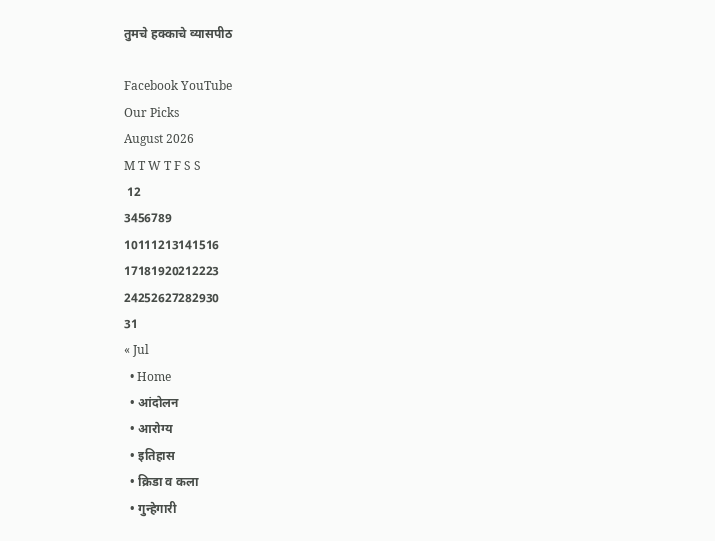तुमचे हक्काचे व्यासपीठ

Facebook YouTube
Our Picks
August 2026
M T W T F S S
 12
3456789
10111213141516
17181920212223
24252627282930
31
« Jul
  • Home
  • आंदोलन
  • आरोग्य
  • इतिहास
  • क्रिडा व कला
  • गुन्हेगारी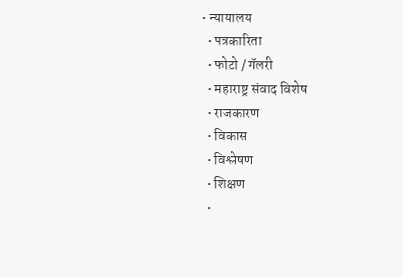• न्यायालय
  • पत्रकारिता
  • फोटो / गॅलरी
  • महाराष्ट्र संवाद विशेष
  • राजकारण
  • विकास
  • विश्लेषण
  • शिक्षण
  •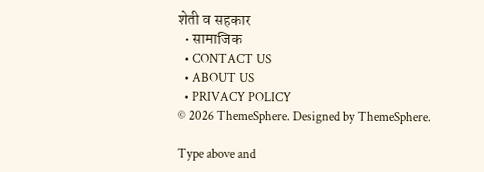शेती व सहकार
  • सामाजिक
  • CONTACT US
  • ABOUT US
  • PRIVACY POLICY
© 2026 ThemeSphere. Designed by ThemeSphere.

Type above and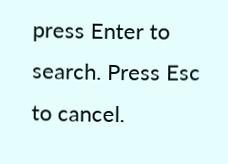press Enter to search. Press Esc to cancel.